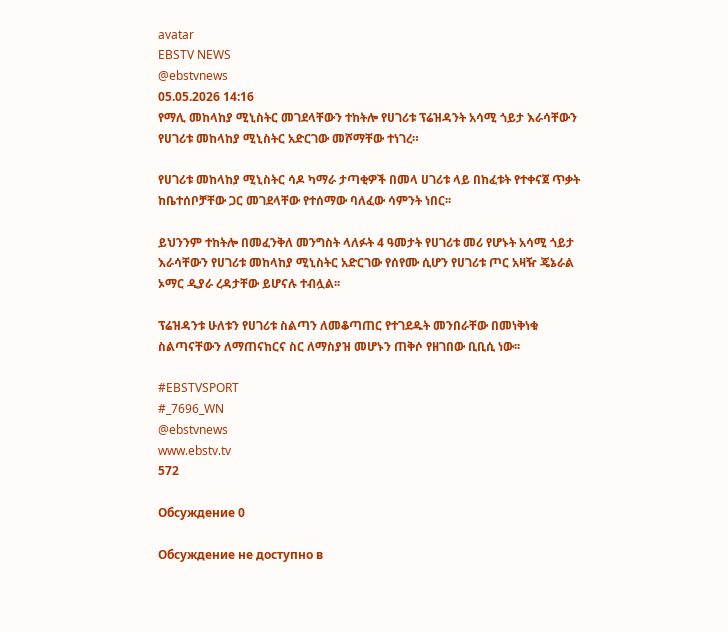avatar
EBSTV NEWS
@ebstvnews
05.05.2026 14:16
የማሊ መከላከያ ሚኒስትር መገደላቸውን ተከትሎ የሀገሪቱ ፕሬዝዳንት አሳሚ ጎይታ እራሳቸውን የሀገሪቱ መከላከያ ሚኒስትር አድርገው መሾማቸው ተነገረ።

የሀገሪቱ መከላከያ ሚኒስትር ሳዶ ካማራ ታጣቂዎች በመላ ሀገሪቱ ላይ በከፈቱት የተቀናጀ ጥቃት ከቤተሰቦቻቸው ጋር መገደላቸው የተሰማው ባለፈው ሳምንት ነበር፡፡

ይህንንም ተከትሎ በመፈንቅለ መንግስት ላለፉት 4 ዓመታት የሀገሪቱ መሪ የሆኑት አሳሚ ጎይታ እራሳቸውን የሀገሪቱ መከላከያ ሚኒስትር አድርገው የሰየሙ ሲሆን የሀገሪቱ ጦር አዛዥ ጄኔራል ኦማር ዲያራ ረዳታቸው ይሆናሉ ተብሏል፡፡

ፕሬዝዳንቱ ሁለቱን የሀገሪቱ ስልጣን ለመቆጣጠር የተገደዱት መንበራቸው በመነቅነቁ ስልጣናቸውን ለማጠናከርና ስር ለማስያዝ መሆኑን ጠቅሶ የዘገበው ቢቢሲ ነው፡፡

#EBSTVSPORT
#_7696_WN
@ebstvnews
www.ebstv.tv
572

Обсуждение 0

Обсуждение не доступно в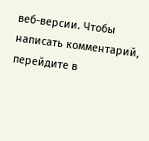веб-версии. Чтобы написать комментарий, перейдите в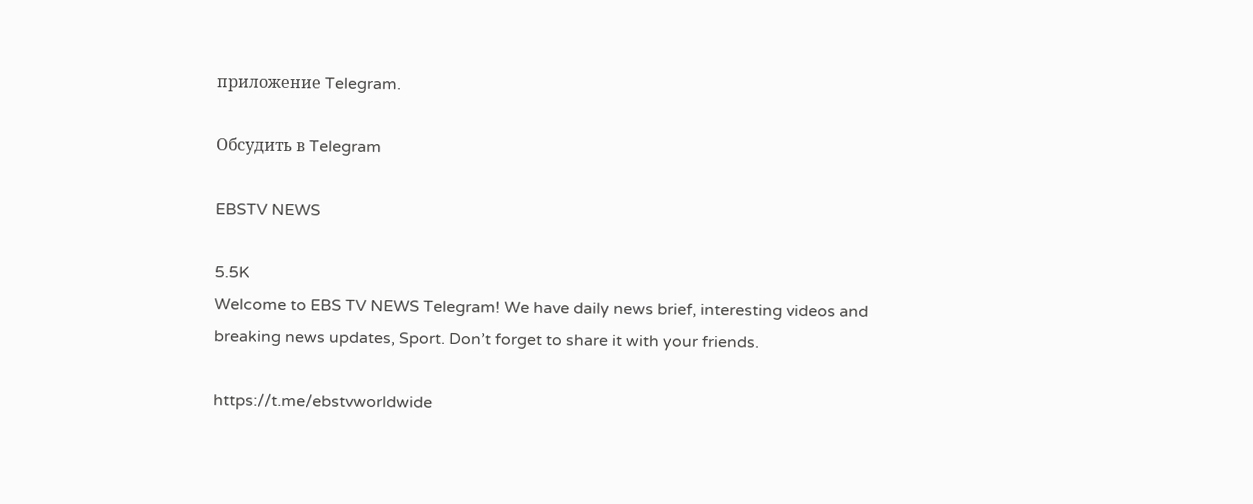приложение Telegram.

Обсудить в Telegram

EBSTV NEWS

5.5K
Welcome to EBS TV NEWS Telegram! We have daily news brief, interesting videos and breaking news updates, Sport. Don’t forget to share it with your friends.

https://t.me/ebstvworldwide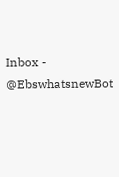Inbox - @EbswhatsnewBot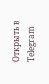Открыть в Telegram